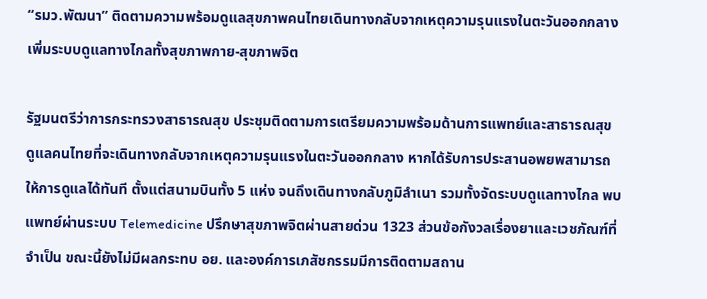“รมว.พัฒนา” ติดตามความพร้อมดูแลสุขภาพคนไทยเดินทางกลับจากเหตุความรุนแรงในตะวันออกกลาง เพิ่มระบบดูแลทางไกลทั้งสุขภาพกาย-สุขภาพจิต

รัฐมนตรีว่าการกระทรวงสาธารณสุข ประชุมติดตามการเตรียมความพร้อมด้านการแพทย์และสาธารณสุข ดูแลคนไทยที่จะเดินทางกลับจากเหตุความรุนแรงในตะวันออกกลาง หากได้รับการประสานอพยพสามารถให้การดูแลได้ทันที ตั้งแต่สนามบินทั้ง 5 แห่ง จนถึงเดินทางกลับภูมิลำเนา รวมทั้งจัดระบบดูแลทางไกล พบแพทย์ผ่านระบบ Telemedicine ปรึกษาสุขภาพจิตผ่านสายด่วน 1323 ส่วนข้อกังวลเรื่องยาและเวชภัณฑ์ที่จำเป็น ขณะนี้ยังไม่มีผลกระทบ อย. และองค์การเภสัชกรรมมีการติดตามสถาน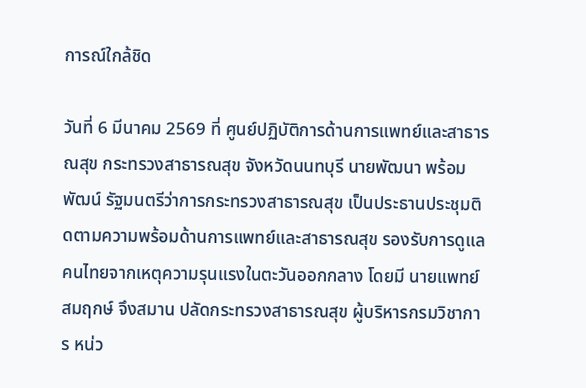การณ์ใกล้ชิด

วันที่ 6 มีนาคม 2569 ที่ ศูนย์ปฏิบัติการด้านการแพทย์และสาธารณสุข กระทรวงสาธารณสุข จังหวัดนนทบุรี นายพัฒนา พร้อมพัฒน์ รัฐมนตรีว่าการกระทรวงสาธารณสุข เป็นประธานประชุมติดตามความพร้อมด้านการแพทย์และสาธารณสุข รองรับการดูแลคนไทยจากเหตุความรุนแรงในตะวันออกกลาง โดยมี นายแพทย์สมฤกษ์ จึงสมาน ปลัดกระทรวงสาธารณสุข ผู้บริหารกรมวิชาการ หน่ว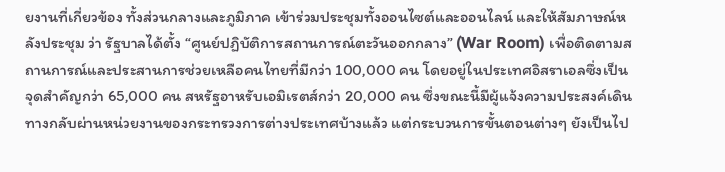ยงานที่เกี่ยวข้อง ทั้งส่วนกลางและภูมิภาค เข้าร่วมประชุมทั้งออนไซต์และออนไลน์ และให้สัมภาษณ์หลังประชุม ว่า รัฐบาลได้ตั้ง “ศูนย์ปฏิบัติการสถานการณ์ตะวันออกกลาง” (War Room) เพื่อติดตามสถานการณ์และประสานการช่วยเหลือคนไทยที่มีกว่า 100,000 คน โดยอยู่ในประเทศอิสราเอลซึ่งเป็นจุดสำคัญกว่า 65,000 คน สหรัฐอาหรับเอมิเรตส์กว่า 20,000 คน ซึ่งขณะนี้มีผู้แจ้งความประสงค์เดินทางกลับผ่านหน่วยงานของกระทรวงการต่างประเทศบ้างแล้ว แต่กระบวนการขั้นตอนต่างๆ ยังเป็นไป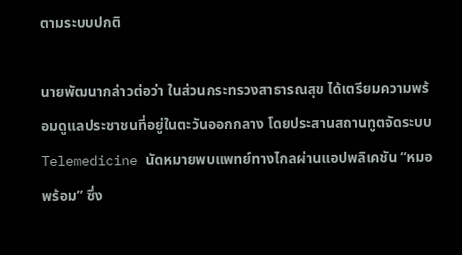ตามระบบปกติ

นายพัฒนากล่าวต่อว่า ในส่วนกระทรวงสาธารณสุข ได้เตรียมความพร้อมดูแลประชาชนที่อยู่ในตะวันออกกลาง โดยประสานสถานทูตจัดระบบ Telemedicine นัดหมายพบแพทย์ทางไกลผ่านแอปพลิเคชัน “หมอพร้อม” ซึ่ง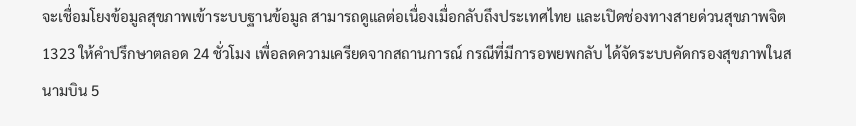จะเชื่อมโยงข้อมูลสุขภาพเข้าระบบฐานข้อมูล สามารถดูแลต่อเนื่องเมื่อกลับถึงประเทศไทย และเปิดช่องทางสายด่วนสุขภาพจิต 1323 ให้คำปรึกษาตลอด 24 ชั่วโมง เพื่อลดความเครียดจากสถานการณ์ กรณีที่มีการอพยพกลับ ได้จัดระบบคัดกรองสุขภาพในสนามบิน 5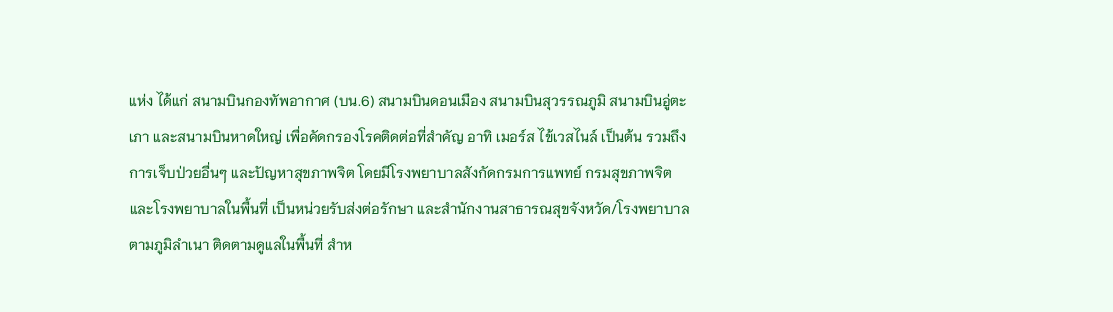แห่ง ได้แก่ สนามบินกองทัพอากาศ (บน.6) สนามบินดอนเมือง สนามบินสุวรรณภูมิ สนามบินอู่ตะเภา และสนามบินหาดใหญ่ เพื่อคัดกรองโรคติดต่อที่สำคัญ อาทิ เมอร์ส ไข้เวสไนล์ เป็นต้น รวมถึงการเจ็บป่วยอื่นๆ และปัญหาสุขภาพจิต โดยมีโรงพยาบาลสังกัดกรมการแพทย์ กรมสุขภาพจิต และโรงพยาบาลในพื้นที่ เป็นหน่วยรับส่งต่อรักษา และสำนักงานสาธารณสุขจังหวัด/โรงพยาบาลตามภูมิลำเนา ติดตามดูแลในพื้นที่ สำห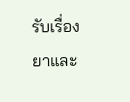รับเรื่องยาและ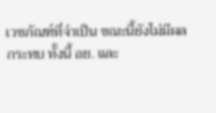เวชภัณฑ์ที่จำเป็น ขณะนี้ยังไม่มีผลกระทบ ทั้งนี้ อย. และ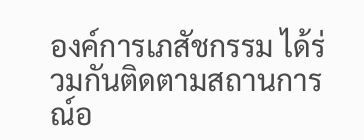องค์การเภสัชกรรม ได้ร่วมกันติดตามสถานการณ์อ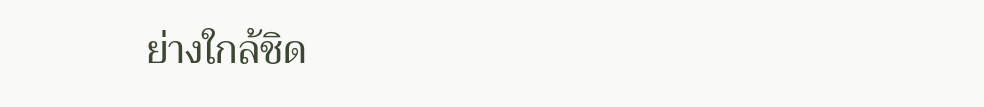ย่างใกล้ชิด